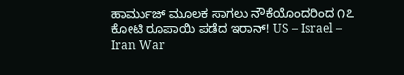ಹಾರ್ಮುಜ್ ಮೂಲಕ ಸಾಗಲು ನೌಕೆಯೊಂದರಿಂದ ೧೭ ಕೋಟಿ ರೂಪಾಯಿ ಪಡೆದ ಇರಾನ್! US – Israel – Iran War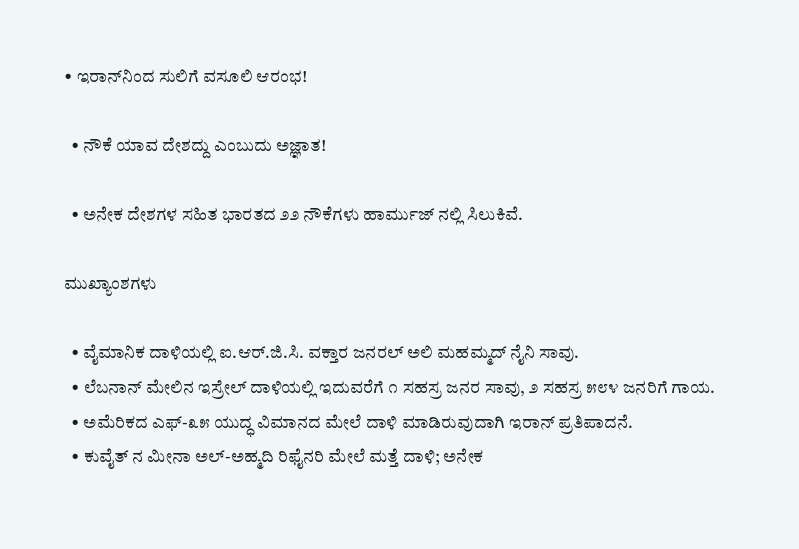• ಇರಾನ್‌ನಿಂದ ಸುಲಿಗೆ ವಸೂಲಿ ಆರಂಭ!

  • ನೌಕೆ ಯಾವ ದೇಶದ್ದು ಎಂಬುದು ಅಜ್ಞಾತ!

  • ಅನೇಕ ದೇಶಗಳ ಸಹಿತ ಭಾರತದ ೨೨ ನೌಕೆಗಳು ಹಾರ್ಮುಜ್‌ ನಲ್ಲಿ ಸಿಲುಕಿವೆ.

ಮುಖ್ಯಾಂಶಗಳು

  • ವೈಮಾನಿಕ ದಾಳಿಯಲ್ಲಿ ಐ.ಆರ್.ಜಿ.ಸಿ. ವಕ್ತಾರ ಜನರಲ್ ಅಲಿ ಮಹಮ್ಮದ್ ನೈನಿ ಸಾವು.
  • ಲೆಬನಾನ್ ಮೇಲಿನ ಇಸ್ರೇಲ್ ದಾಳಿಯಲ್ಲಿ ಇದುವರೆಗೆ ೧ ಸಹಸ್ರ ಜನರ ಸಾವು, ೨ ಸಹಸ್ರ ೫೮೪ ಜನರಿಗೆ ಗಾಯ.
  • ಅಮೆರಿಕದ ಎಫ್-೩೫ ಯುದ್ಧ ವಿಮಾನದ ಮೇಲೆ ದಾಳಿ ಮಾಡಿರುವುದಾಗಿ ಇರಾನ್ ಪ್ರತಿಪಾದನೆ.
  • ಕುವೈತ್‌ ನ ಮೀನಾ ಅಲ್-ಅಹ್ಮದಿ ರಿಫೈನರಿ ಮೇಲೆ ಮತ್ತೆ ದಾಳಿ; ಅನೇಕ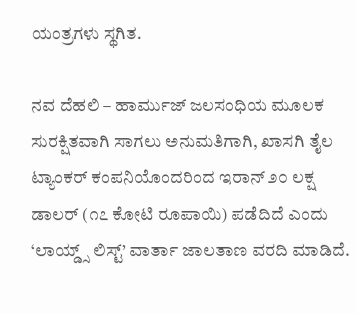ಯಂತ್ರಗಳು ಸ್ಥಗಿತ.

ನವ ದೆಹಲಿ – ಹಾರ್ಮುಜ್ ಜಲಸಂಧಿಯ ಮೂಲಕ ಸುರಕ್ಷಿತವಾಗಿ ಸಾಗಲು ಅನುಮತಿಗಾಗಿ, ಖಾಸಗಿ ತೈಲ ಟ್ಯಾಂಕರ್ ಕಂಪನಿಯೊಂದರಿಂದ ಇರಾನ್ ೨೦ ಲಕ್ಷ ಡಾಲರ್ (೧೭ ಕೋಟಿ ರೂಪಾಯಿ) ಪಡೆದಿದೆ ಎಂದು ‘ಲಾಯ್ಡ್ಸ್ ಲಿಸ್ಟ್’ ವಾರ್ತಾ ಜಾಲತಾಣ ವರದಿ ಮಾಡಿದೆ.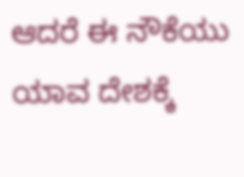ಆದರೆ ಈ ನೌಕೆಯು ಯಾವ ದೇಶಕ್ಕೆ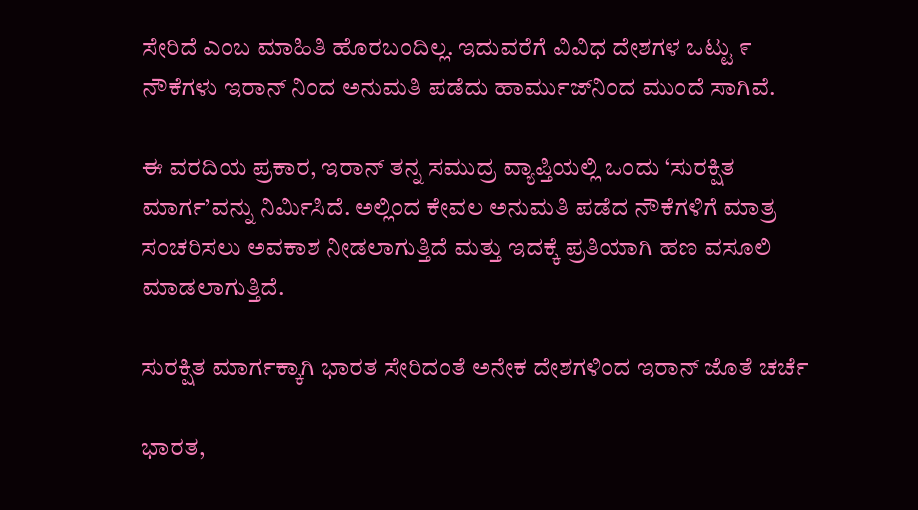ಸೇರಿದೆ ಎಂಬ ಮಾಹಿತಿ ಹೊರಬಂದಿಲ್ಲ. ಇದುವರೆಗೆ ವಿವಿಧ ದೇಶಗಳ ಒಟ್ಟು ೯ ನೌಕೆಗಳು ಇರಾನ್‌ ನಿಂದ ಅನುಮತಿ ಪಡೆದು ಹಾರ್ಮುಜ್‌ನಿಂದ ಮುಂದೆ ಸಾಗಿವೆ.

ಈ ವರದಿಯ ಪ್ರಕಾರ, ಇರಾನ್ ತನ್ನ ಸಮುದ್ರ ವ್ಯಾಪ್ತಿಯಲ್ಲಿ ಒಂದು ‘ಸುರಕ್ಷಿತ ಮಾರ್ಗ’ವನ್ನು ನಿರ್ಮಿಸಿದೆ. ಅಲ್ಲಿಂದ ಕೇವಲ ಅನುಮತಿ ಪಡೆದ ನೌಕೆಗಳಿಗೆ ಮಾತ್ರ ಸಂಚರಿಸಲು ಅವಕಾಶ ನೀಡಲಾಗುತ್ತಿದೆ ಮತ್ತು ಇದಕ್ಕೆ ಪ್ರತಿಯಾಗಿ ಹಣ ವಸೂಲಿ ಮಾಡಲಾಗುತ್ತಿದೆ.

ಸುರಕ್ಷಿತ ಮಾರ್ಗಕ್ಕಾಗಿ ಭಾರತ ಸೇರಿದಂತೆ ಅನೇಕ ದೇಶಗಳಿಂದ ಇರಾನ್ ಜೊತೆ ಚರ್ಚೆ

ಭಾರತ,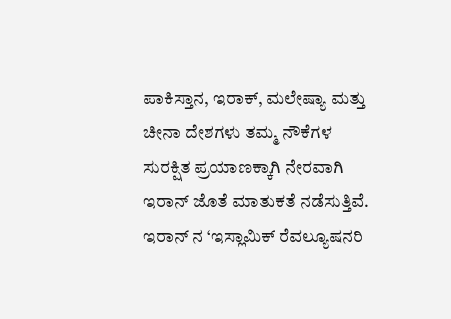ಪಾಕಿಸ್ತಾನ, ಇರಾಕ್, ಮಲೇಷ್ಯಾ ಮತ್ತು ಚೀನಾ ದೇಶಗಳು ತಮ್ಮ ನೌಕೆಗಳ ಸುರಕ್ಷಿತ ಪ್ರಯಾಣಕ್ಕಾಗಿ ನೇರವಾಗಿ ಇರಾನ್ ಜೊತೆ ಮಾತುಕತೆ ನಡೆಸುತ್ತಿವೆ. ಇರಾನ್‌ ನ ‘ಇಸ್ಲಾಮಿಕ್ ರೆವಲ್ಯೂಷನರಿ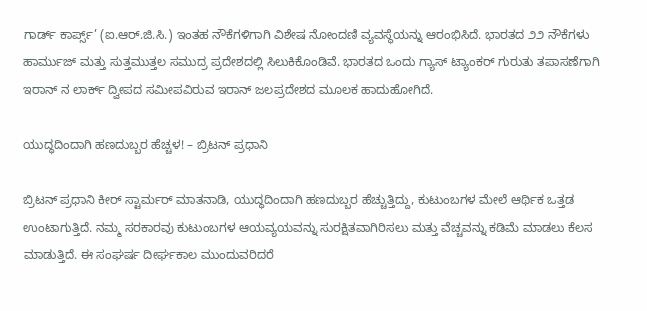ಗಾರ್ಡ್ ಕಾರ್ಪ್ಸ್’ (ಐ.ಆರ್.ಜಿ.ಸಿ.) ಇಂತಹ ನೌಕೆಗಳಿಗಾಗಿ ವಿಶೇಷ ನೋಂದಣಿ ವ್ಯವಸ್ಥೆಯನ್ನು ಆರಂಭಿಸಿದೆ. ಭಾರತದ ೨೨ ನೌಕೆಗಳು ಹಾರ್ಮುಜ್ ಮತ್ತು ಸುತ್ತಮುತ್ತಲ ಸಮುದ್ರ ಪ್ರದೇಶದಲ್ಲಿ ಸಿಲುಕಿಕೊಂಡಿವೆ. ಭಾರತದ ಒಂದು ಗ್ಯಾಸ್ ಟ್ಯಾಂಕರ್ ಗುರುತು ತಪಾಸಣೆಗಾಗಿ ಇರಾನ್‌ ನ ಲಾರ್ಕ್ ದ್ವೀಪದ ಸಮೀಪವಿರುವ ಇರಾನ್ ಜಲಪ್ರದೇಶದ ಮೂಲಕ ಹಾದುಹೋಗಿದೆ.

ಯುದ್ಧದಿಂದಾಗಿ ಹಣದುಬ್ಬರ ಹೆಚ್ಚಳ! – ಬ್ರಿಟನ್ ಪ್ರಧಾನಿ

ಬ್ರಿಟನ್ ಪ್ರಧಾನಿ ಕೀರ್ ಸ್ಟಾರ್ಮರ್ ಮಾತನಾಡಿ, ಯುದ್ಧದಿಂದಾಗಿ ಹಣದುಬ್ಬರ ಹೆಚ್ಚುತ್ತಿದ್ದು, ಕುಟುಂಬಗಳ ಮೇಲೆ ಆರ್ಥಿಕ ಒತ್ತಡ ಉಂಟಾಗುತ್ತಿದೆ. ನಮ್ಮ ಸರಕಾರವು ಕುಟುಂಬಗಳ ಆಯವ್ಯಯವನ್ನು ಸುರಕ್ಷಿತವಾಗಿರಿಸಲು ಮತ್ತು ವೆಚ್ಚವನ್ನು ಕಡಿಮೆ ಮಾಡಲು ಕೆಲಸ ಮಾಡುತ್ತಿದೆ. ಈ ಸಂಘರ್ಷ ದೀರ್ಘಕಾಲ ಮುಂದುವರಿದರೆ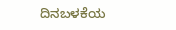ದಿನಬಳಕೆಯ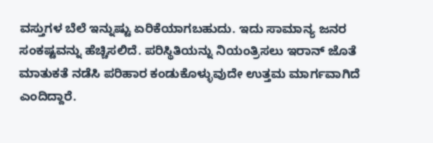ವಸ್ತುಗಳ ಬೆಲೆ ಇನ್ನುಷ್ಟು ಏರಿಕೆಯಾಗಬಹುದು. ಇದು ಸಾಮಾನ್ಯ ಜನರ ಸಂಕಷ್ಟವನ್ನು ಹೆಚ್ಚಿಸಲಿದೆ. ಪರಿಸ್ಥಿತಿಯನ್ನು ನಿಯಂತ್ರಿಸಲು ಇರಾನ್ ಜೊತೆ ಮಾತುಕತೆ ನಡೆಸಿ ಪರಿಹಾರ ಕಂಡುಕೊಳ್ಳುವುದೇ ಉತ್ತಮ ಮಾರ್ಗವಾಗಿದೆ ಎಂದಿದ್ದಾರೆ.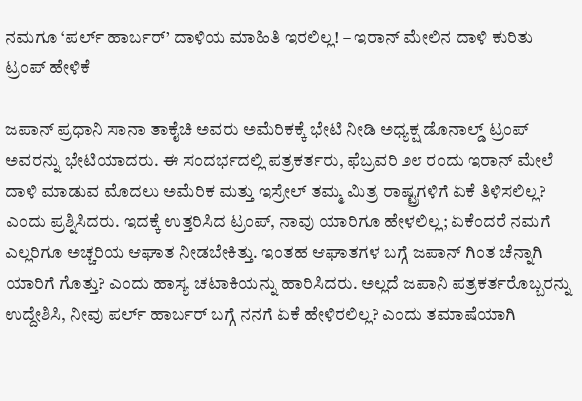ನಮಗೂ ‘ಪರ್ಲ್ ಹಾರ್ಬರ್’ ದಾಳಿಯ ಮಾಹಿತಿ ಇರಲಿಲ್ಲ! – ಇರಾನ್ ಮೇಲಿನ ದಾಳಿ ಕುರಿತು ಟ್ರಂಪ್ ಹೇಳಿಕೆ

ಜಪಾನ್ ಪ್ರಧಾನಿ ಸಾನಾ ತಾಕೈಚಿ ಅವರು ಅಮೆರಿಕಕ್ಕೆ ಭೇಟಿ ನೀಡಿ ಅಧ್ಯಕ್ಷ ಡೊನಾಲ್ಡ್ ಟ್ರಂಪ್ ಅವರನ್ನು ಭೇಟಿಯಾದರು. ಈ ಸಂದರ್ಭದಲ್ಲಿ ಪತ್ರಕರ್ತರು, ಫೆಬ್ರವರಿ ೨೮ ರಂದು ಇರಾನ್ ಮೇಲೆ ದಾಳಿ ಮಾಡುವ ಮೊದಲು ಅಮೆರಿಕ ಮತ್ತು ಇಸ್ರೇಲ್ ತಮ್ಮ ಮಿತ್ರ ರಾಷ್ಟ್ರಗಳಿಗೆ ಏಕೆ ತಿಳಿಸಲಿಲ್ಲ? ಎಂದು ಪ್ರಶ್ನಿಸಿದರು. ಇದಕ್ಕೆ ಉತ್ತರಿಸಿದ ಟ್ರಂಪ್, ನಾವು ಯಾರಿಗೂ ಹೇಳಲಿಲ್ಲ; ಏಕೆಂದರೆ ನಮಗೆ ಎಲ್ಲರಿಗೂ ಅಚ್ಚರಿಯ ಆಘಾತ ನೀಡಬೇಕಿತ್ತು. ಇಂತಹ ಆಘಾತಗಳ ಬಗ್ಗೆ ಜಪಾನ್‌ ಗಿಂತ ಚೆನ್ನಾಗಿ ಯಾರಿಗೆ ಗೊತ್ತು? ಎಂದು ಹಾಸ್ಯ ಚಟಾಕಿಯನ್ನು ಹಾರಿಸಿದರು. ಅಲ್ಲದೆ ಜಪಾನಿ ಪತ್ರಕರ್ತರೊಬ್ಬರನ್ನು ಉದ್ದೇಶಿಸಿ, ನೀವು ಪರ್ಲ್ ಹಾರ್ಬರ್ ಬಗ್ಗೆ ನನಗೆ ಏಕೆ ಹೇಳಿರಲಿಲ್ಲ? ಎಂದು ತಮಾಷೆಯಾಗಿ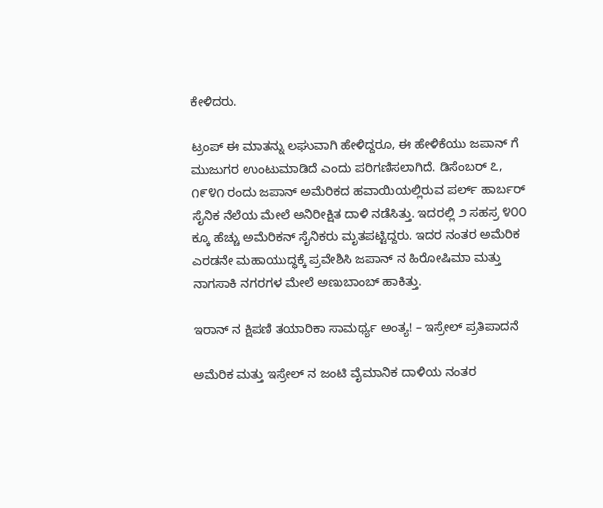ಕೇಳಿದರು.

ಟ್ರಂಪ್ ಈ ಮಾತನ್ನು ಲಘುವಾಗಿ ಹೇಳಿದ್ದರೂ, ಈ ಹೇಳಿಕೆಯು ಜಪಾನ್‌ ಗೆ ಮುಜುಗರ ಉಂಟುಮಾಡಿದೆ ಎಂದು ಪರಿಗಣಿಸಲಾಗಿದೆ. ಡಿಸೆಂಬರ್ ೭, ೧೯೪೧ ರಂದು ಜಪಾನ್ ಅಮೆರಿಕದ ಹವಾಯಿಯಲ್ಲಿರುವ ಪರ್ಲ್ ಹಾರ್ಬರ್ ಸೈನಿಕ ನೆಲೆಯ ಮೇಲೆ ಅನಿರೀಕ್ಷಿತ ದಾಳಿ ನಡೆಸಿತ್ತು. ಇದರಲ್ಲಿ ೨ ಸಹಸ್ರ ೪೦೦ ಕ್ಕೂ ಹೆಚ್ಚು ಅಮೆರಿಕನ್ ಸೈನಿಕರು ಮೃತಪಟ್ಟಿದ್ದರು. ಇದರ ನಂತರ ಅಮೆರಿಕ ಎರಡನೇ ಮಹಾಯುದ್ಧಕ್ಕೆ ಪ್ರವೇಶಿಸಿ ಜಪಾನ್‌ ನ ಹಿರೋಷಿಮಾ ಮತ್ತು ನಾಗಸಾಕಿ ನಗರಗಳ ಮೇಲೆ ಅಣುಬಾಂಬ್ ಹಾಕಿತ್ತು.

ಇರಾನ್‌ ನ ಕ್ಷಿಪಣಿ ತಯಾರಿಕಾ ಸಾಮರ್ಥ್ಯ ಅಂತ್ಯ! – ಇಸ್ರೇಲ್ ಪ್ರತಿಪಾದನೆ

ಅಮೆರಿಕ ಮತ್ತು ಇಸ್ರೇಲ್‌ ನ ಜಂಟಿ ವೈಮಾನಿಕ ದಾಳಿಯ ನಂತರ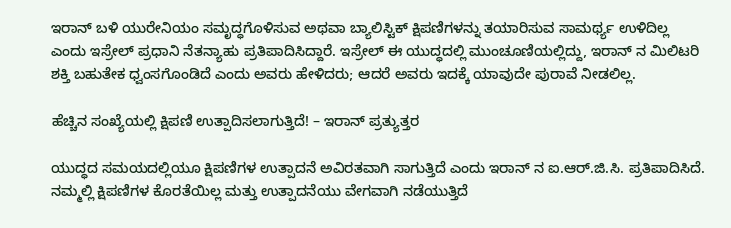ಇರಾನ್ ಬಳಿ ಯುರೇನಿಯಂ ಸಮೃದ್ಧಗೊಳಿಸುವ ಅಥವಾ ಬ್ಯಾಲಿಸ್ಟಿಕ್ ಕ್ಷಿಪಣಿಗಳನ್ನು ತಯಾರಿಸುವ ಸಾಮರ್ಥ್ಯ ಉಳಿದಿಲ್ಲ ಎಂದು ಇಸ್ರೇಲ್ ಪ್ರಧಾನಿ ನೆತನ್ಯಾಹು ಪ್ರತಿಪಾದಿಸಿದ್ದಾರೆ. ಇಸ್ರೇಲ್ ಈ ಯುದ್ಧದಲ್ಲಿ ಮುಂಚೂಣಿಯಲ್ಲಿದ್ದು, ಇರಾನ್‌ ನ ಮಿಲಿಟರಿ ಶಕ್ತಿ ಬಹುತೇಕ ಧ್ವಂಸಗೊಂಡಿದೆ ಎಂದು ಅವರು ಹೇಳಿದರು; ಆದರೆ ಅವರು ಇದಕ್ಕೆ ಯಾವುದೇ ಪುರಾವೆ ನೀಡಲಿಲ್ಲ.

ಹೆಚ್ಚಿನ ಸಂಖ್ಯೆಯಲ್ಲಿ ಕ್ಷಿಪಣಿ ಉತ್ಪಾದಿಸಲಾಗುತ್ತಿದೆ! – ಇರಾನ್ ಪ್ರತ್ಯುತ್ತರ

ಯುದ್ಧದ ಸಮಯದಲ್ಲಿಯೂ ಕ್ಷಿಪಣಿಗಳ ಉತ್ಪಾದನೆ ಅವಿರತವಾಗಿ ಸಾಗುತ್ತಿದೆ ಎಂದು ಇರಾನ್‌ ನ ಐ.ಆರ್.ಜಿ.ಸಿ. ಪ್ರತಿಪಾದಿಸಿದೆ. ನಮ್ಮಲ್ಲಿ ಕ್ಷಿಪಣಿಗಳ ಕೊರತೆಯಿಲ್ಲ ಮತ್ತು ಉತ್ಪಾದನೆಯು ವೇಗವಾಗಿ ನಡೆಯುತ್ತಿದೆ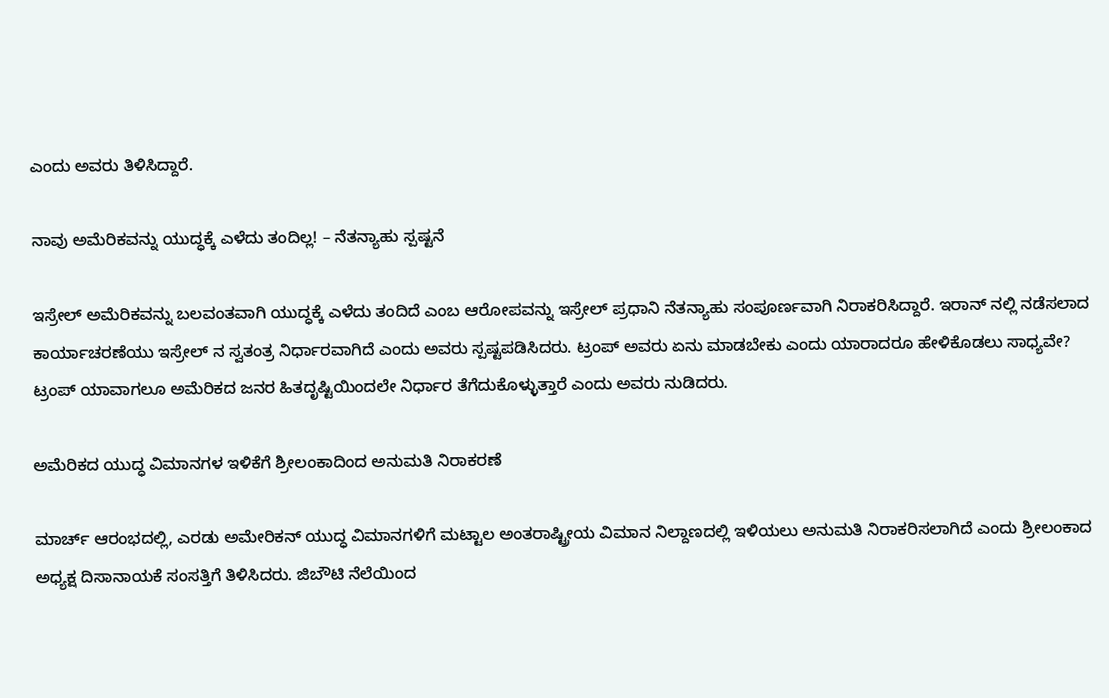ಎಂದು ಅವರು ತಿಳಿಸಿದ್ದಾರೆ.

ನಾವು ಅಮೆರಿಕವನ್ನು ಯುದ್ಧಕ್ಕೆ ಎಳೆದು ತಂದಿಲ್ಲ! – ನೆತನ್ಯಾಹು ಸ್ಪಷ್ಟನೆ

ಇಸ್ರೇಲ್ ಅಮೆರಿಕವನ್ನು ಬಲವಂತವಾಗಿ ಯುದ್ಧಕ್ಕೆ ಎಳೆದು ತಂದಿದೆ ಎಂಬ ಆರೋಪವನ್ನು ಇಸ್ರೇಲ್ ಪ್ರಧಾನಿ ನೆತನ್ಯಾಹು ಸಂಪೂರ್ಣವಾಗಿ ನಿರಾಕರಿಸಿದ್ದಾರೆ. ಇರಾನ್‌ ನಲ್ಲಿ ನಡೆಸಲಾದ ಕಾರ್ಯಾಚರಣೆಯು ಇಸ್ರೇಲ್‌ ನ ಸ್ವತಂತ್ರ ನಿರ್ಧಾರವಾಗಿದೆ ಎಂದು ಅವರು ಸ್ಪಷ್ಟಪಡಿಸಿದರು. ಟ್ರಂಪ್ ಅವರು ಏನು ಮಾಡಬೇಕು ಎಂದು ಯಾರಾದರೂ ಹೇಳಿಕೊಡಲು ಸಾಧ್ಯವೇ? ಟ್ರಂಪ್ ಯಾವಾಗಲೂ ಅಮೆರಿಕದ ಜನರ ಹಿತದೃಷ್ಟಿಯಿಂದಲೇ ನಿರ್ಧಾರ ತೆಗೆದುಕೊಳ್ಳುತ್ತಾರೆ ಎಂದು ಅವರು ನುಡಿದರು.

ಅಮೆರಿಕದ ಯುದ್ಧ ವಿಮಾನಗಳ ಇಳಿಕೆಗೆ ಶ್ರೀಲಂಕಾದಿಂದ ಅನುಮತಿ ನಿರಾಕರಣೆ

ಮಾರ್ಚ್ ಆರಂಭದಲ್ಲಿ, ಎರಡು ಅಮೇರಿಕನ್ ಯುದ್ಧ ವಿಮಾನಗಳಿಗೆ ಮಟ್ಟಾಲ ಅಂತರಾಷ್ಟ್ರೀಯ ವಿಮಾನ ನಿಲ್ದಾಣದಲ್ಲಿ ಇಳಿಯಲು ಅನುಮತಿ ನಿರಾಕರಿಸಲಾಗಿದೆ ಎಂದು ಶ್ರೀಲಂಕಾದ ಅಧ್ಯಕ್ಷ ದಿಸಾನಾಯಕೆ ಸಂಸತ್ತಿಗೆ ತಿಳಿಸಿದರು. ಜಿಬೌಟಿ ನೆಲೆಯಿಂದ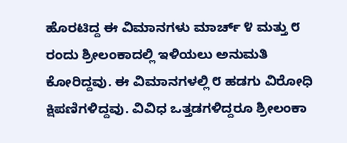ಹೊರಟಿದ್ದ ಈ ವಿಮಾನಗಳು ಮಾರ್ಚ್ ೪ ಮತ್ತು ೮ ರಂದು ಶ್ರೀಲಂಕಾದಲ್ಲಿ ಇಳಿಯಲು ಅನುಮತಿ ಕೋರಿದ್ದವು. ಈ ವಿಮಾನಗಳಲ್ಲಿ ೮ ಹಡಗು ವಿರೋಧಿ ಕ್ಷಿಪಣಿಗಳಿದ್ದವು. ವಿವಿಧ ಒತ್ತಡಗಳಿದ್ದರೂ ಶ್ರೀಲಂಕಾ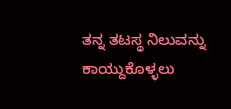ತನ್ನ ತಟಸ್ಥ ನಿಲುವನ್ನು ಕಾಯ್ದುಕೊಳ್ಳಲು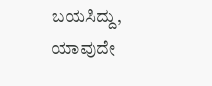ಬಯಸಿದ್ದು, ಯಾವುದೇ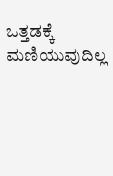ಒತ್ತಡಕ್ಕೆ ಮಣಿಯುವುದಿಲ್ಲ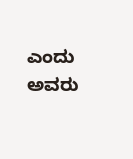ಎಂದು ಅವರು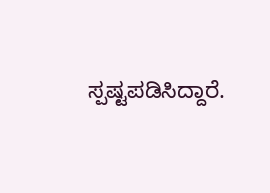ಸ್ಪಷ್ಟಪಡಿಸಿದ್ದಾರೆ.